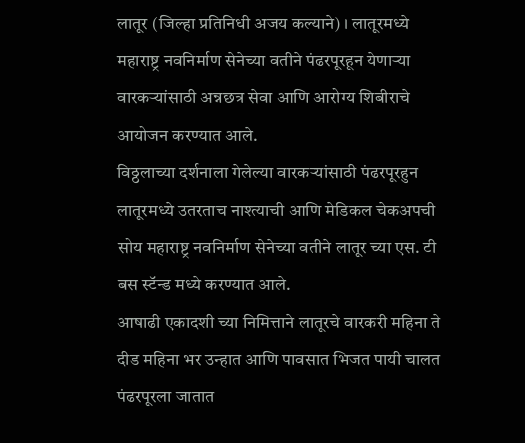लातूर (जिल्हा प्रतिनिधी अजय कल्याने) । लातूरमध्ये महाराष्ट्र नवनिर्माण सेनेच्या वतीने पंढरपूरहून येणाऱ्या वारकऱ्यांसाठी अन्नछत्र सेवा आणि आरोग्य शिबीराचे आयोजन करण्यात आले.
विठ्ठलाच्या दर्शनाला गेलेल्या वारकऱ्यांसाठी पंढरपूरहुन लातूरमध्ये उतरताच नाश्त्याची आणि मेडिकल चेकअपची सोय महाराष्ट्र नवनिर्माण सेनेच्या वतीने लातूर च्या एस. टी बस स्टॅन्ड मध्ये करण्यात आले.
आषाढी एकादशी च्या निमित्ताने लातूरचे वारकरी महिना ते दीड महिना भर उन्हात आणि पावसात भिजत पायी चालत पंढरपूरला जातात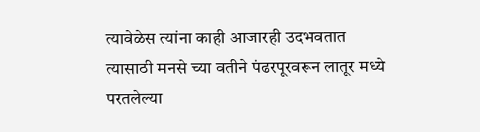त्यावेळेस त्यांना काही आजारही उदभवतात त्यासाठी मनसे च्या वतीने पंढरपूरवरून लातूर मध्ये परतलेल्या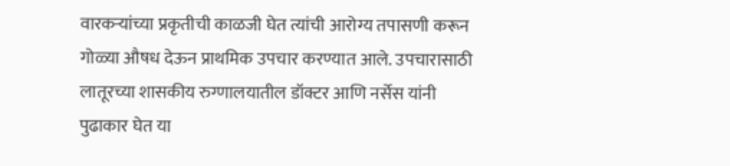वारकऱ्यांच्या प्रकृतीची काळजी घेत त्यांची आरोग्य तपासणी करून गोळ्या औषध देऊन प्राथमिक उपचार करण्यात आले. उपचारासाठी लातूरच्या शासकीय रुग्णालयातील डॉक्टर आणि नर्सेस यांनी पुढाकार घेत या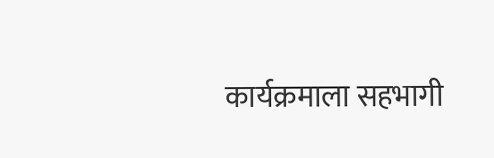कार्यक्रमाला सहभागी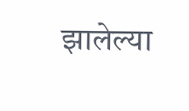झालेल्या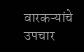वारकऱ्यांचे उपचार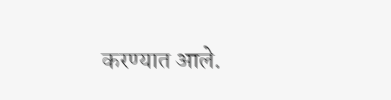करण्यात आले.